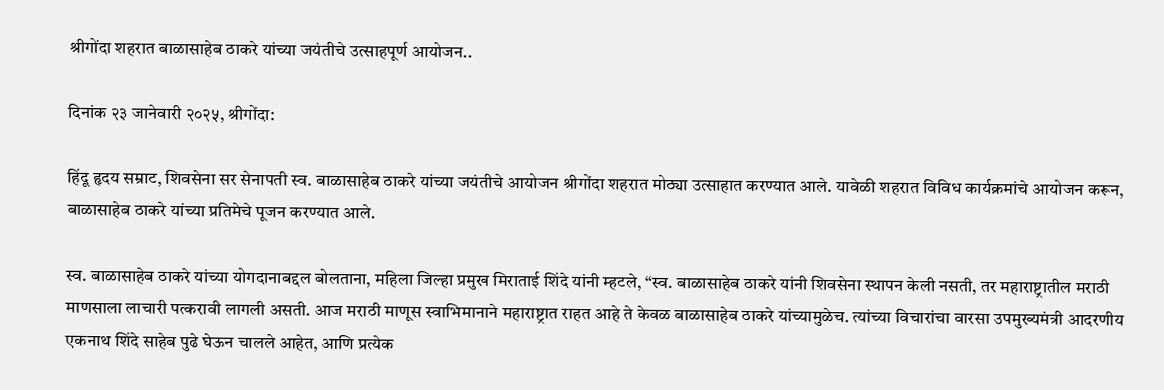श्रीगोंदा शहरात बाळासाहेब ठाकरे यांच्या जयंतीचे उत्साहपूर्ण आयोजन..

दिनांक २३ जानेवारी २०२५, श्रीगोंदा:

हिंदू हृदय सम्राट, शिवसेना सर सेनापती स्व. बाळासाहेब ठाकरे यांच्या जयंतीचे आयोजन श्रीगोंदा शहरात मोठ्या उत्साहात करण्यात आले. यावेळी शहरात विविध कार्यक्रमांचे आयोजन करून, बाळासाहेब ठाकरे यांच्या प्रतिमेचे पूजन करण्यात आले.

स्व. बाळासाहेब ठाकरे यांच्या योगदानाबद्दल बोलताना, महिला जिल्हा प्रमुख मिराताई शिंदे यांनी म्हटले, “स्व. बाळासाहेब ठाकरे यांनी शिवसेना स्थापन केली नसती, तर महाराष्ट्रातील मराठी माणसाला लाचारी पत्करावी लागली असती. आज मराठी माणूस स्वाभिमानाने महाराष्ट्रात राहत आहे ते केवळ बाळासाहेब ठाकरे यांच्यामुळेच. त्यांच्या विचारांचा वारसा उपमुख्यमंत्री आदरणीय एकनाथ शिंदे साहेब पुढे घेऊन चालले आहेत, आणि प्रत्येक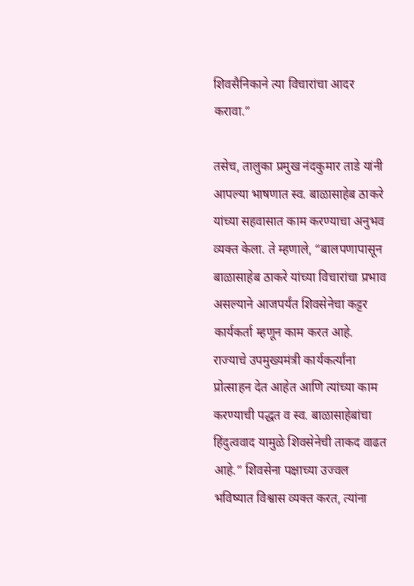शिवसैनिकाने त्या विचारांचा आदर करावा.”

तसेच, तालुका प्रमुख नंदकुमार ताडे यांनी आपल्या भाषणात स्व. बाळासाहेब ठाकरे यांच्या सहवासात काम करण्याचा अनुभव व्यक्त केला. ते म्हणाले, “बालपणापासून बाळासाहेब ठाकरे यांच्या विचारांचा प्रभाव असल्याने आजपर्यंत शिवसेनेचा कट्टर कार्यकर्ता म्हणून काम करत आहे. राज्याचे उपमुख्यमंत्री कार्यकर्त्यांना प्रोत्साहन देत आहेत आणि त्यांच्या काम करण्याची पद्धत व स्व. बाळासाहेबांचा हिंदुत्ववाद यामुळे शिवसेनेची ताकद वाढत आहे.” शिवसेना पक्षाच्या उज्वल भविष्यात विश्वास व्यक्त करत, त्यांना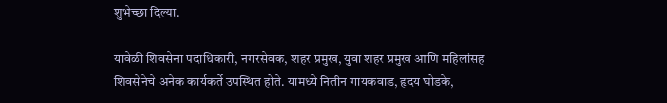शुभेच्छा दिल्या.

यावेळी शिवसेना पदाधिकारी, नगरसेवक, शहर प्रमुख, युवा शहर प्रमुख आणि महिलांसह शिवसेनेचे अनेक कार्यकर्ते उपस्थित होते. यामध्ये नितीन गायकवाड, हृदय घोडके,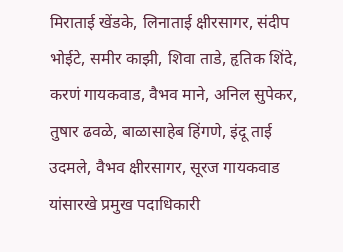मिराताई खेंडके, लिनाताई क्षीरसागर, संदीप भोईटे, समीर काझी, शिवा ताडे, हृतिक शिंदे, करणं गायकवाड, वैभव माने, अनिल सुपेकर, तुषार ढवळे, बाळासाहेब हिंगणे, इंदू ताई उदमले, वैभव क्षीरसागर, सूरज गायकवाड यांसारखे प्रमुख पदाधिकारी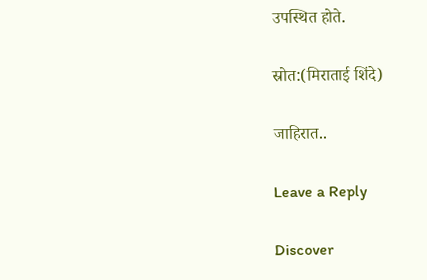उपस्थित होते.

स्रोत:(मिराताई शिंदे)

जाहिरात..

Leave a Reply

Discover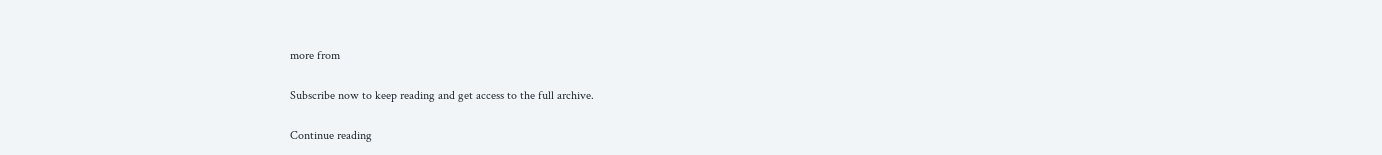more from

Subscribe now to keep reading and get access to the full archive.

Continue reading